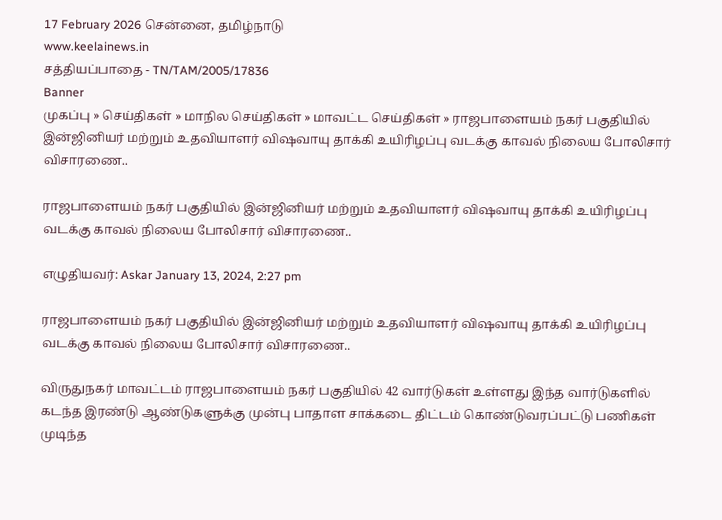17 February 2026 சென்னை, தமிழ்நாடு
www.keelainews.in
சத்தியப்பாதை - TN/TAM/2005/17836
Banner
முகப்பு » செய்திகள் » மாநில செய்திகள் » மாவட்ட செய்திகள் » ராஜபாளையம் நகர் பகுதியில் இன்ஜினியர் மற்றும் உதவியாளர் விஷவாயு தாக்கி உயிரிழப்பு வடக்கு காவல் நிலைய போலிசார் விசாரணை..

ராஜபாளையம் நகர் பகுதியில் இன்ஜினியர் மற்றும் உதவியாளர் விஷவாயு தாக்கி உயிரிழப்பு வடக்கு காவல் நிலைய போலிசார் விசாரணை..

எழுதியவர்: Askar January 13, 2024, 2:27 pm

ராஜபாளையம் நகர் பகுதியில் இன்ஜினியர் மற்றும் உதவியாளர் விஷவாயு தாக்கி உயிரிழப்பு வடக்கு காவல் நிலைய போலிசார் விசாரணை..

விருதுநகர் மாவட்டம் ராஜபாளையம் நகர் பகுதியில் 42 வார்டுகள் உள்ளது இந்த வார்டுகளில் கடந்த இரண்டு ஆண்டுகளுக்கு முன்பு பாதாள சாக்கடை திட்டம் கொண்டுவரப்பட்டு பணிகள் முடிந்த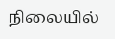நிலையில்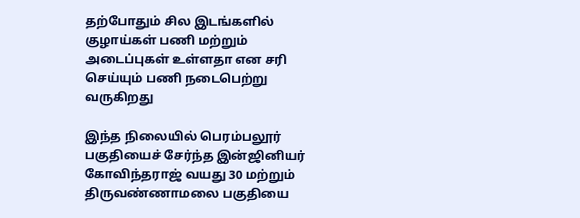தற்போதும் சில இடங்களில் குழாய்கள் பணி மற்றும் அடைப்புகள் உள்ளதா என சரி செய்யும் பணி நடைபெற்று வருகிறது

இந்த நிலையில் பெரம்பலூர் பகுதியைச் சேர்ந்த இன்ஜினியர் கோவிந்தராஜ் வயது 30 மற்றும் திருவண்ணாமலை பகுதியை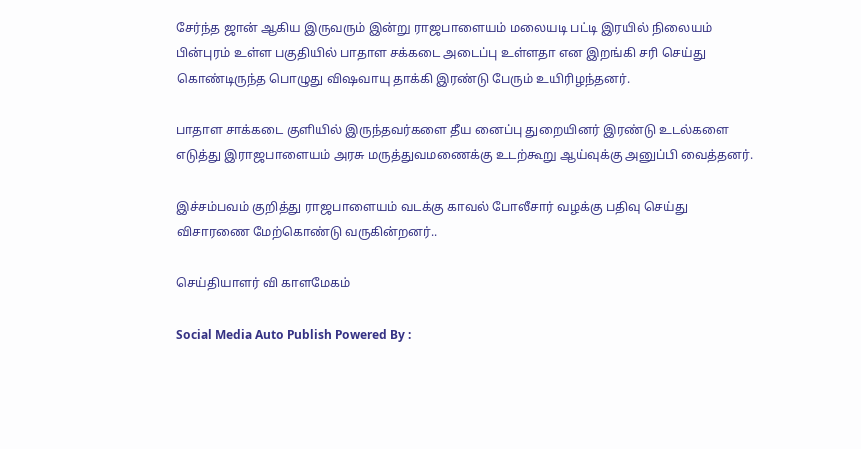சேர்ந்த ஜான் ஆகிய இருவரும் இன்று ராஜபாளையம் மலையடி பட்டி இரயில் நிலையம் பின்புரம் உள்ள பகுதியில் பாதாள சக்கடை அடைப்பு உள்ளதா என இறங்கி சரி செய்து கொண்டிருந்த பொழுது விஷவாயு தாக்கி இரண்டு பேரும் உயிரிழந்தனர்.

பாதாள சாக்கடை குளியில் இருந்தவர்களை தீய னைப்பு துறையினர் இரண்டு உடல்களை எடுத்து இராஜபாளையம் அரசு மருத்துவமணைக்கு உடற்கூறு ஆய்வுக்கு அனுப்பி வைத்தனர்.

இச்சம்பவம் குறித்து ராஜபாளையம் வடக்கு காவல் போலீசார் வழக்கு பதிவு செய்து விசாரணை மேற்கொண்டு வருகின்றனர்..

செய்தியாளர் வி காளமேகம்

Social Media Auto Publish Powered By :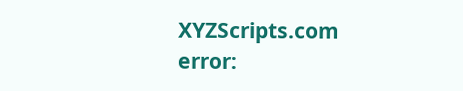XYZScripts.com
error: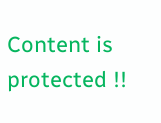Content is protected !!